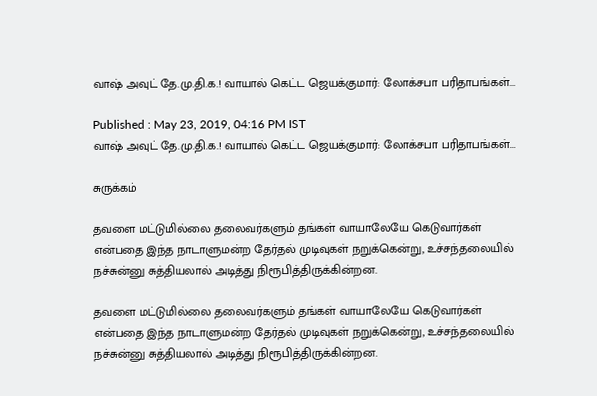வாஷ் அவுட் தே.மு.தி.க.! வாயால் கெட்ட ஜெயக்குமார்: லோக்சபா பரிதாபங்கள்...

Published : May 23, 2019, 04:16 PM IST
வாஷ் அவுட் தே.மு.தி.க.! வாயால் கெட்ட ஜெயக்குமார்: லோக்சபா பரிதாபங்கள்...

சுருக்கம்

தவளை மட்டுமில்லை தலைவர்களும் தங்கள் வாயாலேயே கெடுவார்கள் என்பதை இந்த நாடாளுமன்ற தேர்தல் முடிவுகள் நறுக்கென்று, உச்சந்தலையில் நச்சுன்னு சுத்தியலால் அடித்து நிரூபித்திருக்கின்றன.

தவளை மட்டுமில்லை தலைவர்களும் தங்கள் வாயாலேயே கெடுவார்கள் என்பதை இந்த நாடாளுமன்ற தேர்தல் முடிவுகள் நறுக்கென்று, உச்சந்தலையில் நச்சுன்னு சுத்தியலால் அடித்து நிரூபித்திருக்கின்றன.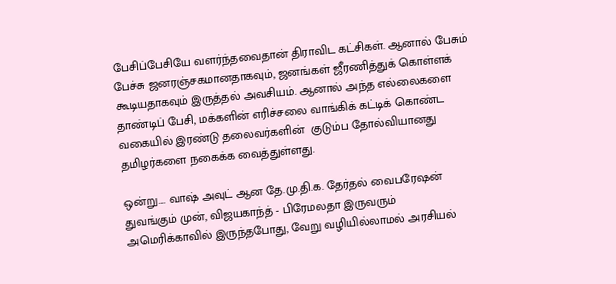பேசிப்பேசியே வளர்ந்தவைதான் திராவிட கட்சிகள். ஆனால் பேசும் பேச்சு ஜனரஞ்சகமானதாகவும், ஜனங்கள் ஜீரணித்துக் கொள்ளக் கூடியதாகவும் இருத்தல் அவசியம். ஆனால் அந்த எல்லைகளை தாண்டிப் பேசி, மக்களின் எரிச்சலை வாங்கிக் கட்டிக் கொண்ட வகையில் இரண்டு தலைவர்களின்  குடும்ப தோல்வியானது தமிழர்களை நகைக்க வைத்துள்ளது.

ஒன்று.... வாஷ் அவுட் ஆன தே.மு.தி.க. தேர்தல் வைபரேஷன் துவங்கும் முன், விஜயகாந்த் - பிரேமலதா இருவரும் அமெரிக்காவில் இருந்தபோது, வேறு வழியில்லாமல் அரசியல்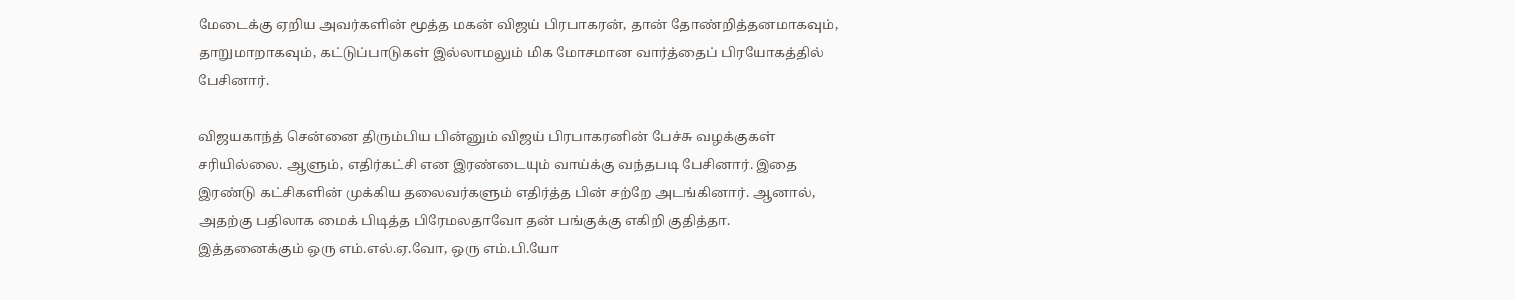மேடைக்கு ஏறிய அவர்களின் மூத்த மகன் விஜய் பிரபாகரன், தான் தோண்றித்தனமாகவும், தாறுமாறாகவும், கட்டுப்பாடுகள் இல்லாமலும் மிக மோசமான வார்த்தைப் பிரயோகத்தில் பேசினார்.

விஜயகாந்த் சென்னை திரும்பிய பின்னும் விஜய் பிரபாகரனின் பேச்சு வழக்குகள் சரியில்லை. ஆளும், எதிர்கட்சி என இரண்டையும் வாய்க்கு வந்தபடி பேசினார். இதை இரண்டு கட்சிகளின் முக்கிய தலைவர்களும் எதிர்த்த பின் சற்றே அடங்கினார். ஆனால், அதற்கு பதிலாக மைக் பிடித்த பிரேமலதாவோ தன் பங்குக்கு எகிறி குதித்தா. இத்தனைக்கும் ஒரு எம்.எல்.ஏ.வோ, ஒரு எம்.பி.யோ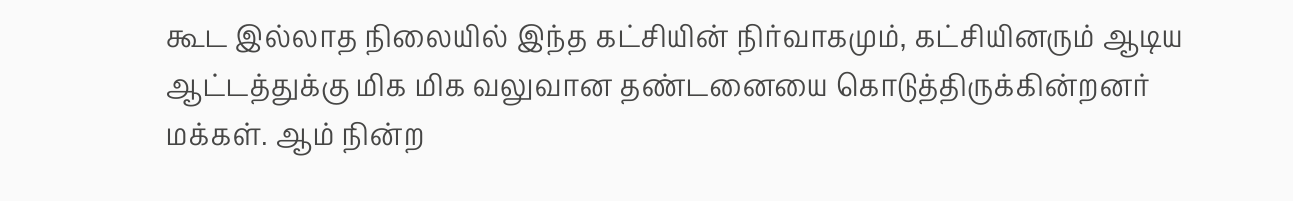கூட இல்லாத நிலையில் இந்த கட்சியின் நிர்வாகமும், கட்சியினரும் ஆடிய ஆட்டத்துக்கு மிக மிக வலுவான தண்டனையை கொடுத்திருக்கின்றனர் மக்கள். ஆம் நின்ற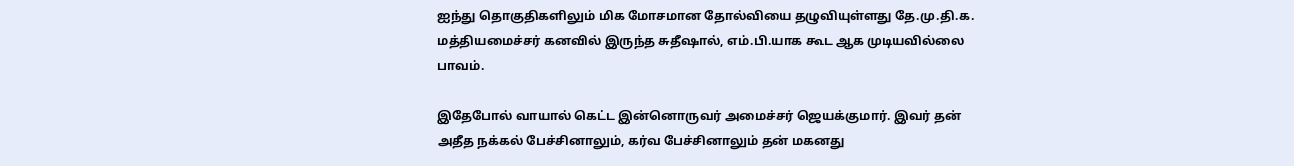ஐந்து தொகுதிகளிலும் மிக மோசமான தோல்வியை தழுவியுள்ளது தே.மு.தி.க. மத்தியமைச்சர் கனவில் இருந்த சுதீஷால், எம்.பி.யாக கூட ஆக முடியவில்லை பாவம்.

இதேபோல் வாயால் கெட்ட இன்னொருவர் அமைச்சர் ஜெயக்குமார். இவர் தன் அதீத நக்கல் பேச்சினாலும், கர்வ பேச்சினாலும் தன் மகனது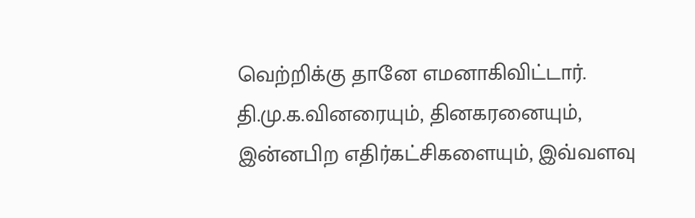வெற்றிக்கு தானே எமனாகிவிட்டார். தி.மு.க.வினரையும், தினகரனையும், இன்னபிற எதிர்கட்சிகளையும், இவ்வளவு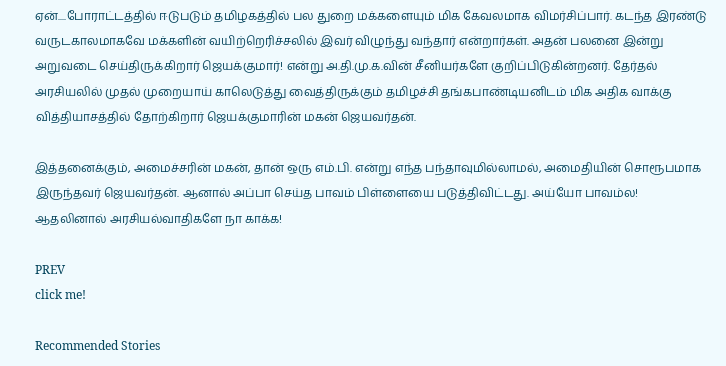ஏன்....போராட்டத்தில் ஈடுபடும் தமிழகத்தில் பல துறை மக்களையும் மிக கேவலமாக விமர்சிப்பார். கடந்த இரண்டு வருடகாலமாகவே மக்களின் வயிற்றெரிச்சலில் இவர் விழுந்து வந்தார் என்றார்கள். அதன் பலனை இன்று அறுவடை செய்திருக்கிறார் ஜெயக்குமார்! என்று அ.தி.மு.க.வின் சீனியர்களே குறிப்பிடுகின்றனர். தேர்தல் அரசியலில் முதல் முறையாய் காலெடுத்து வைத்திருக்கும் தமிழச்சி தங்கபாண்டியனிடம் மிக அதிக வாக்கு வித்தியாசத்தில் தோற்கிறார் ஜெயக்குமாரின் மகன் ஜெயவர்தன்.

இத்தனைக்கும், அமைச்சரின் மகன், தான் ஒரு எம்.பி. என்று எந்த பந்தாவுமில்லாமல், அமைதியின் சொரூபமாக இருந்தவர் ஜெயவர்தன். ஆனால் அப்பா செய்த பாவம் பிள்ளையை படுத்திவிட்டது. அய்யோ பாவம்ல!
ஆதலினால் அரசியல்வாதிகளே நா காக்க!

PREV
click me!

Recommended Stories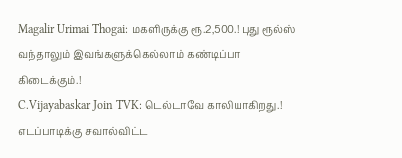Magalir Urimai Thogai: மகளிருக்கு ரூ.2,500.! புது ரூல்ஸ் வந்தாலும் இவங்களுக்கெல்லாம் கண்டிப்பா கிடைக்கும்.!
C.Vijayabaskar Join TVK: டெல்டாவே காலியாகிறது.! எடப்பாடிக்கு சவால்விட்ட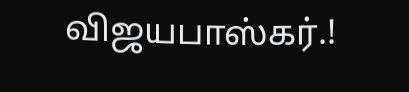விஜயபாஸ்கர்.!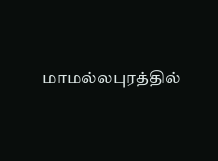மாமல்லபுரத்தில்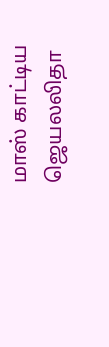மாஸ் காட்டிய ஜெயலலிதா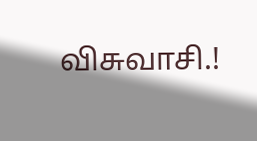விசுவாசி.!